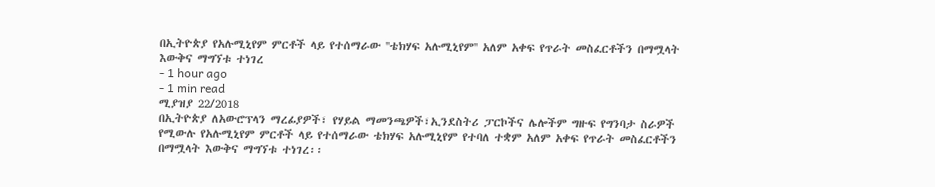በኢትዮጵያ የአሉሚኒየም ምርቶች ላይ የተሰማራው ''ቴክሃፍ አሉሚኒየም'' አለም አቀፍ የጥራት መስፈርቶችን በማሟላት እውቅና ማግኘቱ ተነገረ
- 1 hour ago
- 1 min read
ሚያዝያ 22/2018
በኢትዮጵያ ለአውሮፕላን ማረፊያዎች፣ የሃይል ማመንጫዎች፣ኢንደስትሪ ፓርኮችና ሌሎችም ግዙፍ የግንባታ ስራዎች የሚውሉ የአሉሚኒየም ምርቶች ላይ የተሰማራው ቴክሃፍ አሉሚኒየም የተባለ ተቋም አለም አቀፍ የጥራት መስፈርቶችን በማሟላት እውቅና ማግኘቱ ተነገረ፡፡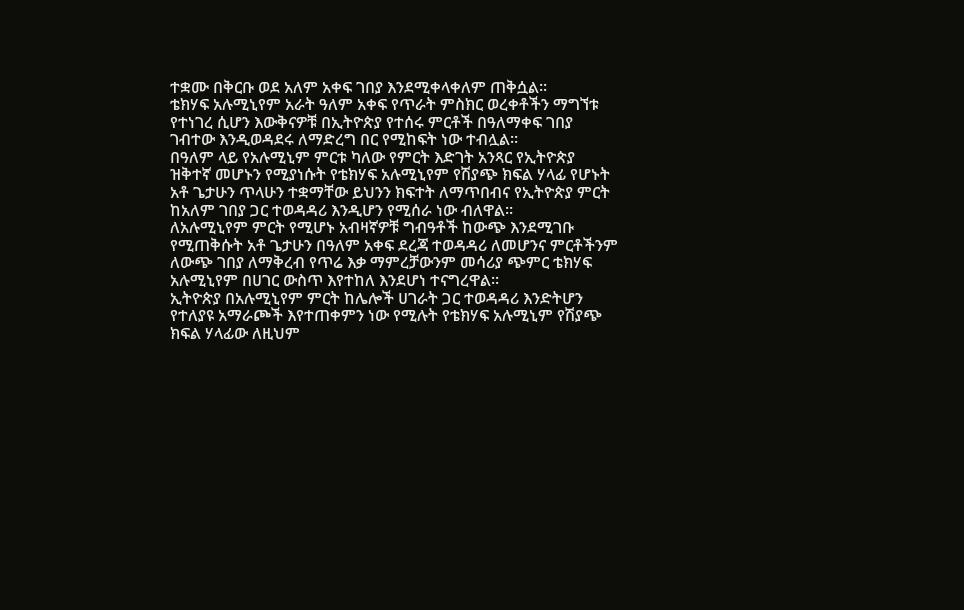ተቋሙ በቅርቡ ወደ አለም አቀፍ ገበያ እንደሚቀላቀለም ጠቅሷል፡፡
ቴክሃፍ አሉሚኒየም አራት ዓለም አቀፍ የጥራት ምስክር ወረቀቶችን ማግኘቱ የተነገረ ሲሆን እውቅናዎቹ በኢትዮጵያ የተሰሩ ምርቶች በዓለማቀፍ ገበያ ገብተው እንዲወዳደሩ ለማድረግ በር የሚከፍት ነው ተብሏል፡፡
በዓለም ላይ የአሉሚኒም ምርቱ ካለው የምርት እድገት አንጻር የኢትዮጵያ ዝቅተኛ መሆኑን የሚያነሱት የቴክሃፍ አሉሚኒየም የሽያጭ ክፍል ሃላፊ የሆኑት አቶ ጌታሁን ጥላሁን ተቋማቸው ይህንን ክፍተት ለማጥበብና የኢትዮጵያ ምርት ከአለም ገበያ ጋር ተወዳዳሪ እንዲሆን የሚሰራ ነው ብለዋል፡፡
ለአሉሚኒየም ምርት የሚሆኑ አብዛኛዎቹ ግብዓቶች ከውጭ እንደሚገቡ የሚጠቅሱት አቶ ጌታሁን በዓለም አቀፍ ደረጃ ተወዳዳሪ ለመሆንና ምርቶችንም ለውጭ ገበያ ለማቅረብ የጥሬ እቃ ማምረቻውንም መሳሪያ ጭምር ቴክሃፍ አሉሚኒየም በሀገር ውስጥ እየተከለ እንደሆነ ተናግረዋል፡፡
ኢትዮጵያ በአሉሚኒየም ምርት ከሌሎች ሀገራት ጋር ተወዳዳሪ እንድትሆን የተለያዩ አማራጮች እየተጠቀምን ነው የሚሉት የቴክሃፍ አሉሚኒም የሽያጭ ክፍል ሃላፊው ለዚህም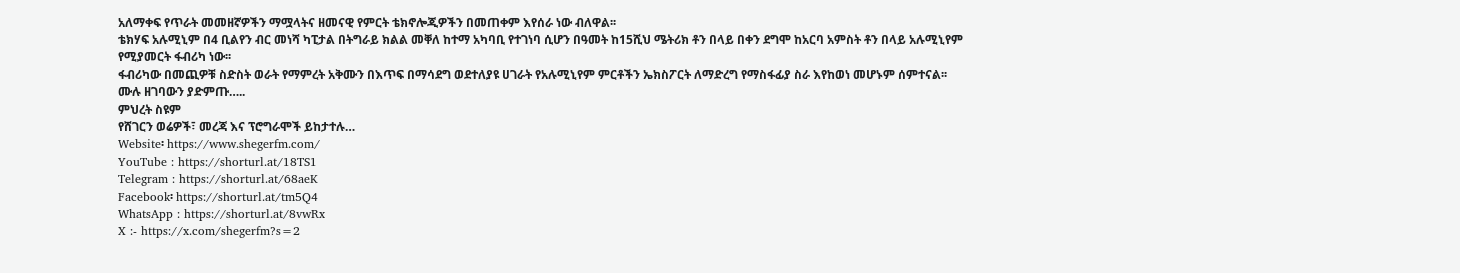አለማቀፍ የጥራት መመዘኛዎችን ማሟላትና ዘመናዊ የምርት ቴክኖሎጂዎችን በመጠቀም እየሰራ ነው ብለዋል፡፡
ቴክሃፍ አሉሚኒም በ4 ቢልየን ብር መነሻ ካፒታል በትግራይ ክልል መቐለ ከተማ አካባቢ የተገነባ ሲሆን በዓመት ከ15ሺህ ሜትሪክ ቶን በላይ በቀን ደግሞ ከአርባ አምስት ቶን በላይ አሉሚኒየም የሚያመርት ፋብሪካ ነው፡፡
ፋብሪካው በመጪዎቹ ስድስት ወራት የማምረት አቅሙን በእጥፍ በማሳደግ ወደተለያዩ ሀገራት የአሉሚኒየም ምርቶችን ኤክስፖርት ለማድረግ የማስፋፊያ ስራ እየከወነ መሆኑም ሰምተናል፡፡
ሙሉ ዘገባውን ያድምጡ…..
ምህረት ስዩም
የሸገርን ወሬዎች፣ መረጃ እና ፕሮግራሞች ይከታተሉ…
Website፡ https://www.shegerfm.com/
YouTube : https://shorturl.at/18TS1
Telegram : https://shorturl.at/68aeK
Facebook፡ https://shorturl.at/tm5Q4
WhatsApp : https://shorturl.at/8vwRx
X :- https://x.com/shegerfm?s=2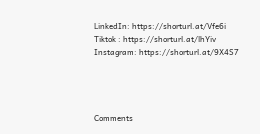LinkedIn: https://shorturl.at/Vfe6i
Tiktok : https://shorturl.at/lhYiv
Instagram: https://shorturl.at/9X4S7




Comments